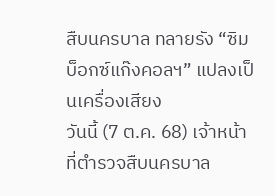สืบนครบาล ทลายรัง “ซิมบ็อกซ์แก๊งคอลฯ” แปลงเป็นเครื่องเสียง
วันนี้ (7 ต.ค. 68) เจ้าหน้าที่ตำรวจสืบนครบาล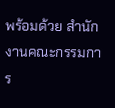พร้อมด้วย สำนักงานคณะกรรมการ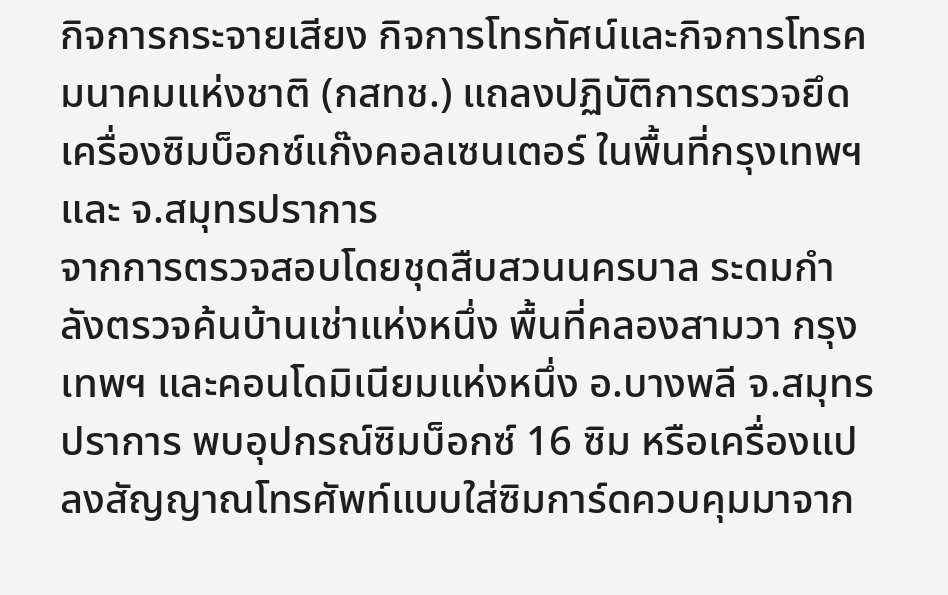กิจการกระจายเสียง กิจการโทรทัศน์และกิจการโทรคมนาคมแห่งชาติ (กสทช.) แถลงปฏิบัติการตรวจยึดเครื่องซิมบ็อกซ์แก๊งคอลเซนเตอร์ ในพื้นที่กรุงเทพฯ และ จ.สมุทรปราการ
จากการตรวจสอบโดยชุดสืบสวนนครบาล ระดมกำลังตรวจค้นบ้านเช่าแห่งหนึ่ง พื้นที่คลองสามวา กรุงเทพฯ และคอนโดมิเนียมแห่งหนึ่ง อ.บางพลี จ.สมุทรปราการ พบอุปกรณ์ซิมบ็อกซ์ 16 ซิม หรือเครื่องแปลงสัญญาณโทรศัพท์แบบใส่ซิมการ์ดควบคุมมาจาก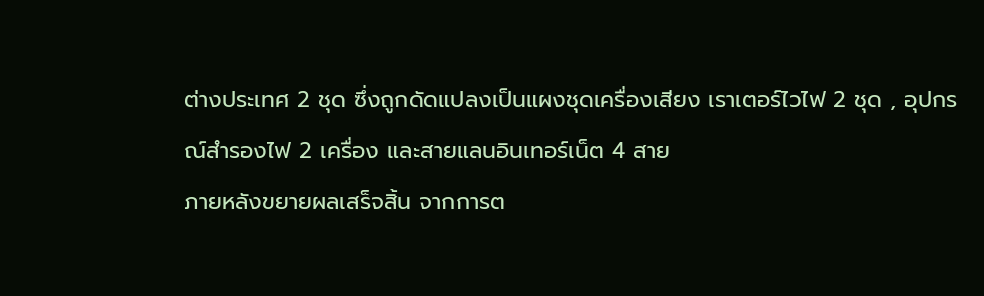ต่างประเทศ 2 ชุด ซึ่งถูกดัดแปลงเป็นแผงชุดเครื่องเสียง เราเตอร์ไวไฟ 2 ชุด , อุปกรณ์สำรองไฟ 2 เครื่อง และสายแลนอินเทอร์เน็ต 4 สาย
ภายหลังขยายผลเสร็จสิ้น จากการต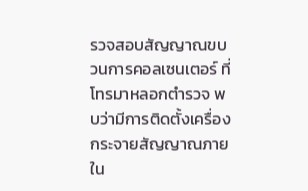รวจสอบสัญญาณขบวนการคอลเซนเตอร์ ที่โทรมาหลอกตำรวจ พบว่ามีการติดตั้งเครื่องกระจายสัญญาณภายใน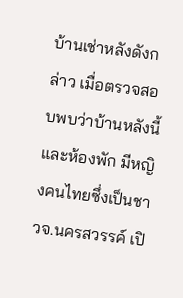บ้านเช่าหลังดังกล่าว เมื่อตรวจสอบพบว่าบ้านหลังนี้ และห้องพัก มีหญิงคนไทยซึ่งเป็นชาวจ.นครสวรรค์ เปิ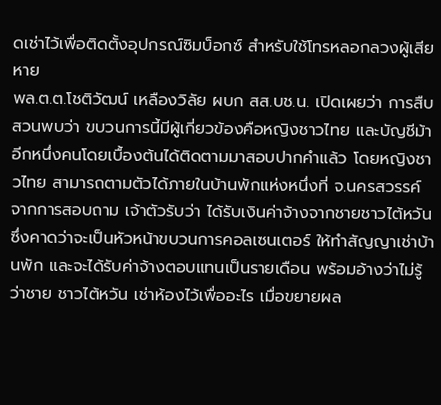ดเช่าไว้เพื่อติดตั้งอุปกรณ์ซิมบ็อกซ์ สำหรับใช้โทรหลอกลวงผู้เสียหาย
พล.ต.ต.โชติวัฒน์ เหลืองวิลัย ผบก สส.บช.น. เปิดเผยว่า การสืบสวนพบว่า ขบวนการนี้มีผู้เกี่ยวข้องคือหญิงชาวไทย และบัญชีม้าอีกหนึ่งคนโดยเบื้องต้นได้ติดตามมาสอบปากคำแล้ว โดยหญิงชาวไทย สามารถตามตัวได้ภายในบ้านพักแห่งหนึ่งที่ จ.นครสวรรค์ จากการสอบถาม เจ้าตัวรับว่า ได้รับเงินค่าจ้างจากชายชาวไต้หวัน ซึ่งคาดว่าจะเป็นหัวหน้าขบวนการคอลเซนเตอร์ ให้ทำสัญญาเช่าบ้านพัก และจะได้รับค่าจ้างตอบแทนเป็นรายเดือน พร้อมอ้างว่าไม่รู้ว่าชาย ชาวไต้หวัน เช่าห้องไว้เพื่ออะไร เมื่อขยายผล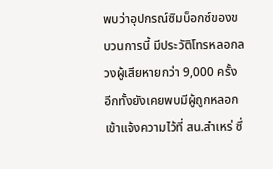พบว่าอุปกรณ์ซิมบ็อกซ์ของขบวนการนี้ มีประวัติโทรหลอกลวงผู้เสียหายกว่า 9,000 ครั้ง อีกทั้งยังเคยพบมีผู้ถูกหลอกเข้าแจ้งความไว้ที่ สน.สำเหร่ ซึ่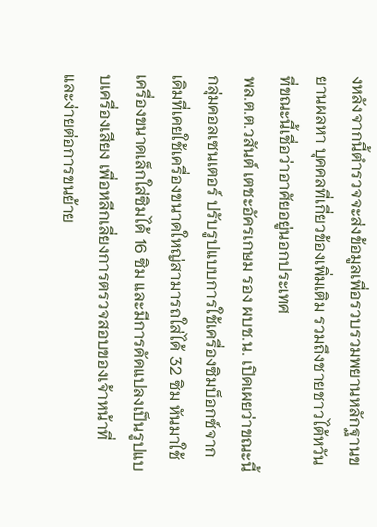งหลังจากนี้ตำรวจจะส่งข้อมูลเพื่อรวบรวมพยานหลักฐานขยานผลหา บุคคลที่เกี่ยวข้องเพิ่มเติม รวมถึงชายชาวไต้หวัน ที่ขณะนี้เชื่อว่าอาศัยอยู่นอกประเทศ
พล.ต.ต.วสันต์ เตชะอัครเกษม รอง ผบช.น. เปิดเผยว่าขณะนี้กลุ่มคอลเซนเตอร์ ปรับรูปแบบการใช้เครื่องซิมบ็อกซ์จากเดิมที่เคยใช้เครื่องขนาดใหญ่สามารถใส่ได้ 32 ซิม หันมาใช้เครื่องขนาดเล็กใส่ซิมได้ 16 ซิม และมีการดัดแปลงเป็นรูปแบบเครื่องเสียง เพื่อหลีกเลี่ยงการตรวจสอบของเจ้าหน้าที่ และง่ายต่อการขนย้าย